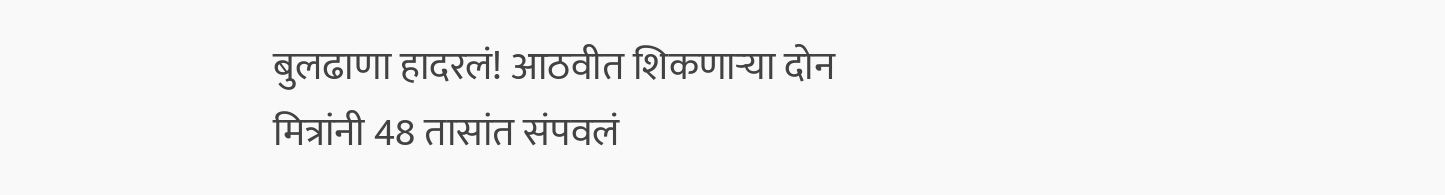बुलढाणा हादरलं! आठवीत शिकणाऱ्या दोन मित्रांनी 48 तासांत संपवलं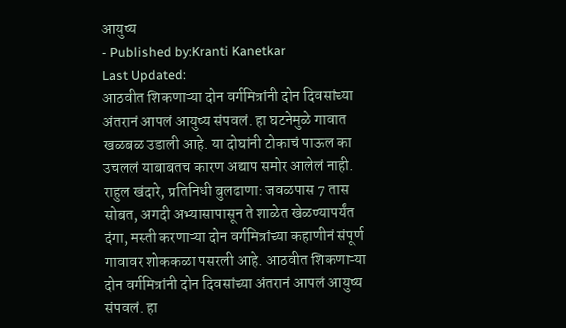आयुष्य
- Published by:Kranti Kanetkar
Last Updated:
आठवीत शिकणाऱ्या दोन वर्गमित्रांनी दोन दिवसांच्या अंतरानं आपलं आयुष्य संपवलं. हा घटनेमुळे गावात खळबळ उडाली आहे. या दोघांनी टोकाचं पाऊल का उचललं याबाबतच कारण अद्याप समोर आलेलं नाही.
राहुल खंदारे, प्रतिनिधी बुलढाणा: जवळपास 7 तास सोबत, अगदी अभ्यासापासून ते शाळेत खेळण्यापर्यंत दंगा, मस्ती करणाऱ्या दोन वर्गमित्रांच्या कहाणीनं संपूर्ण गावावर शोककळा पसरली आहे. आठवीत शिकणाऱ्या दोन वर्गमित्रांनी दोन दिवसांच्या अंतरानं आपलं आयुष्य संपवलं. हा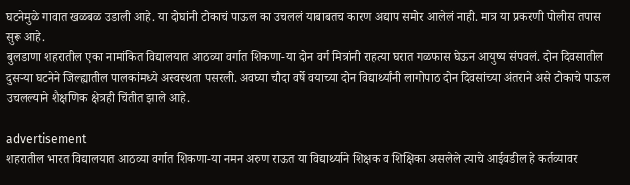घटनेमुळे गावात खळबळ उडाली आहे. या दोघांनी टोकाचं पाऊल का उचललं याबाबतच कारण अद्याप समोर आलेलं नाही. मात्र या प्रकरणी पोलीस तपास सुरू आहे.
बुलडाणा शहरातील एका नामांकित विद्यालयात आठव्या वर्गात शिकणा-या दोन वर्ग मित्रांनी राहत्या घरात गळफास घेऊन आयुष्य संपवलं. दोन दिवसातील दुसऱ्या घटनेने जिल्ह्यातील पालकांमध्ये अस्वस्थता पसरली. अवघ्या चौदा वर्षे वयाच्या दोन विद्यार्थ्यांनी लागोपाठ दोन दिवसांच्या अंतराने असे टोकाचे पाऊल उचलल्याने शैक्षणिक क्षेत्रही चिंतीत झाले आहे.

advertisement
शहरातील भारत विद्यालयात आठव्या वर्गात शिकणा-या नमन अरुण राऊत या विद्यार्थ्याने शिक्षक व शिक्षिका असलेले त्याचे आईवडील हे कर्तव्यावर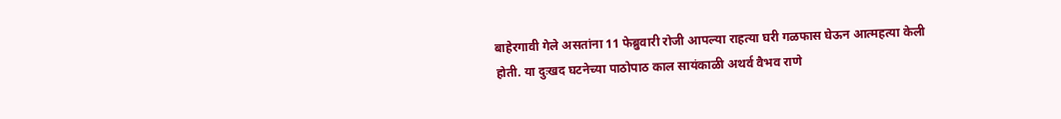बाहेरगावी गेले असतांना 11 फेब्रुवारी रोजी आपल्या राहत्या घरी गळफास घेऊन आत्महत्या केली होती. या दुःखद घटनेच्या पाठोपाठ काल सायंकाळी अथर्व वैभव राणे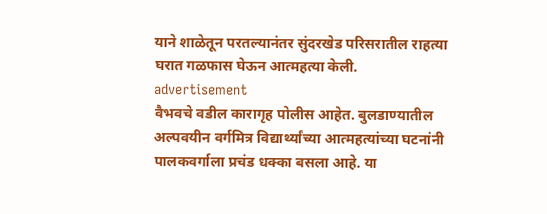याने शाळेतून परतल्यानंतर सुंदरखेड परिसरातील राहत्या घरात गळफास घेऊन आत्महत्या केली.
advertisement
वैभवचे वडील कारागृह पोलीस आहेत. बुलडाण्यातील अल्पवयीन वर्गमित्र विद्यार्थ्यांच्या आत्महत्यांच्या घटनांनी पालकवर्गाला प्रचंड धक्का बसला आहे. या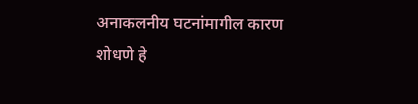अनाकलनीय घटनांमागील कारण शोधणे हे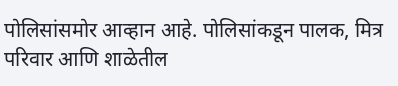पोलिसांसमोर आव्हान आहे. पोलिसांकडून पालक, मित्र परिवार आणि शाळेतील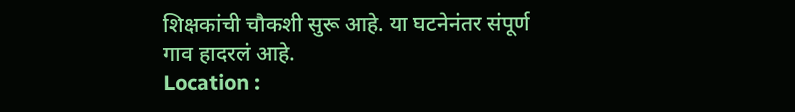शिक्षकांची चौकशी सुरू आहे. या घटनेनंतर संपूर्ण गाव हादरलं आहे.
Location :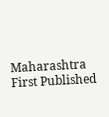Maharashtra
First Published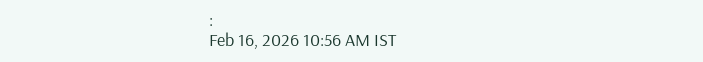:
Feb 16, 2026 10:56 AM IST